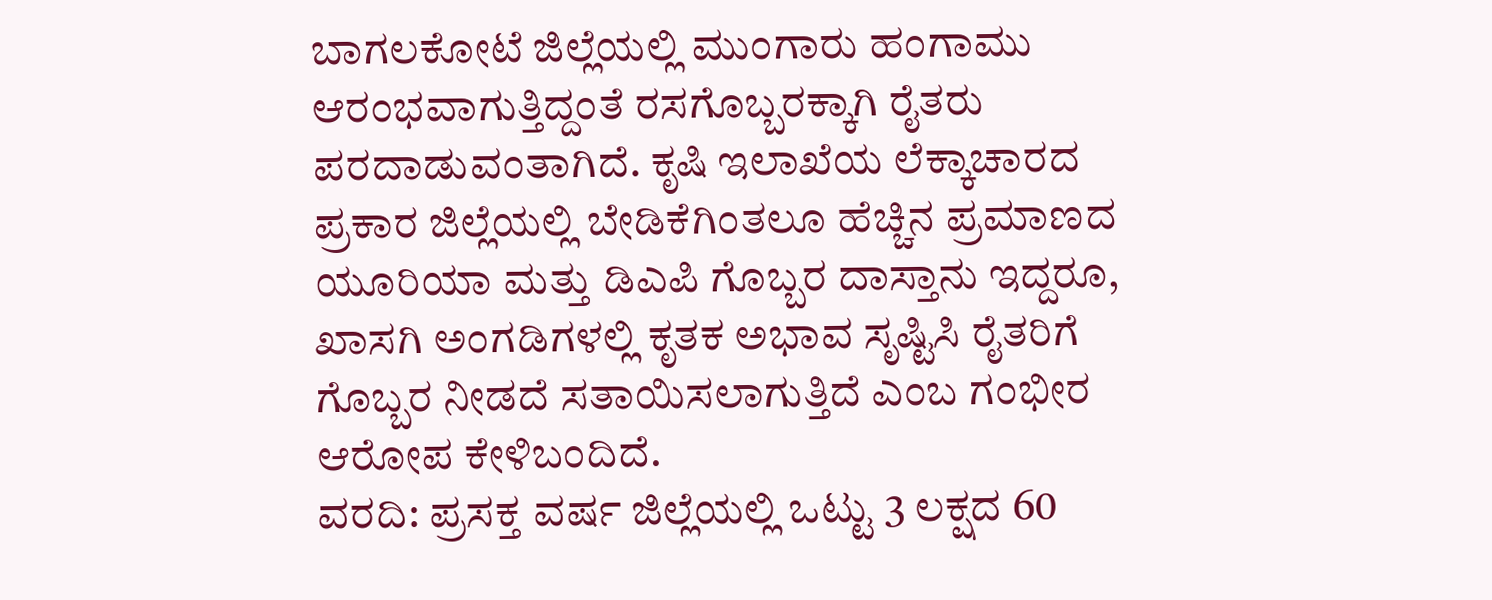ಬಾಗಲಕೋಟೆ ಜಿಲ್ಲೆಯಲ್ಲಿ ಮುಂಗಾರು ಹಂಗಾಮು ಆರಂಭವಾಗುತ್ತಿದ್ದಂತೆ ರಸಗೊಬ್ಬರಕ್ಕಾಗಿ ರೈತರು ಪರದಾಡುವಂತಾಗಿದೆ. ಕೃಷಿ ಇಲಾಖೆಯ ಲೆಕ್ಕಾಚಾರದ ಪ್ರಕಾರ ಜಿಲ್ಲೆಯಲ್ಲಿ ಬೇಡಿಕೆಗಿಂತಲೂ ಹೆಚ್ಚಿನ ಪ್ರಮಾಣದ ಯೂರಿಯಾ ಮತ್ತು ಡಿಎಪಿ ಗೊಬ್ಬರ ದಾಸ್ತಾನು ಇದ್ದರೂ, ಖಾಸಗಿ ಅಂಗಡಿಗಳಲ್ಲಿ ಕೃತಕ ಅಭಾವ ಸೃಷ್ಟಿಸಿ ರೈತರಿಗೆ ಗೊಬ್ಬರ ನೀಡದೆ ಸತಾಯಿಸಲಾಗುತ್ತಿದೆ ಎಂಬ ಗಂಭೀರ ಆರೋಪ ಕೇಳಿಬಂದಿದೆ.
ವರದಿ: ಪ್ರಸಕ್ತ ವರ್ಷ ಜಿಲ್ಲೆಯಲ್ಲಿ ಒಟ್ಟು 3 ಲಕ್ಷದ 60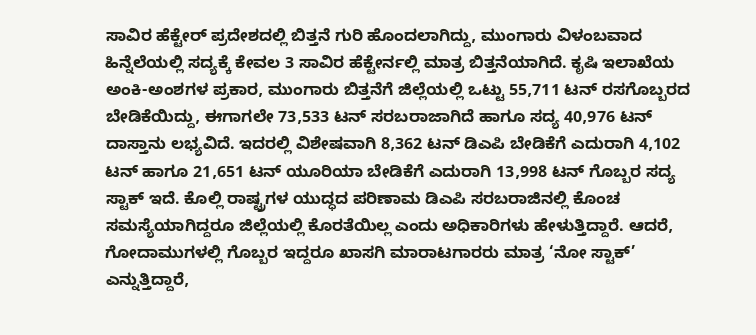ಸಾವಿರ ಹೆಕ್ಟೇರ್ ಪ್ರದೇಶದಲ್ಲಿ ಬಿತ್ತನೆ ಗುರಿ ಹೊಂದಲಾಗಿದ್ದು, ಮುಂಗಾರು ವಿಳಂಬವಾದ ಹಿನ್ನೆಲೆಯಲ್ಲಿ ಸದ್ಯಕ್ಕೆ ಕೇವಲ 3 ಸಾವಿರ ಹೆಕ್ಟೇರ್ನಲ್ಲಿ ಮಾತ್ರ ಬಿತ್ತನೆಯಾಗಿದೆ. ಕೃಷಿ ಇಲಾಖೆಯ ಅಂಕಿ-ಅಂಶಗಳ ಪ್ರಕಾರ, ಮುಂಗಾರು ಬಿತ್ತನೆಗೆ ಜಿಲ್ಲೆಯಲ್ಲಿ ಒಟ್ಟು 55,711 ಟನ್ ರಸಗೊಬ್ಬರದ ಬೇಡಿಕೆಯಿದ್ದು, ಈಗಾಗಲೇ 73,533 ಟನ್ ಸರಬರಾಜಾಗಿದೆ ಹಾಗೂ ಸದ್ಯ 40,976 ಟನ್ ದಾಸ್ತಾನು ಲಭ್ಯವಿದೆ. ಇದರಲ್ಲಿ ವಿಶೇಷವಾಗಿ 8,362 ಟನ್ ಡಿಎಪಿ ಬೇಡಿಕೆಗೆ ಎದುರಾಗಿ 4,102 ಟನ್ ಹಾಗೂ 21,651 ಟನ್ ಯೂರಿಯಾ ಬೇಡಿಕೆಗೆ ಎದುರಾಗಿ 13,998 ಟನ್ ಗೊಬ್ಬರ ಸದ್ಯ ಸ್ಟಾಕ್ ಇದೆ. ಕೊಲ್ಲಿ ರಾಷ್ಟ್ರಗಳ ಯುದ್ಧದ ಪರಿಣಾಮ ಡಿಎಪಿ ಸರಬರಾಜಿನಲ್ಲಿ ಕೊಂಚ ಸಮಸ್ಯೆಯಾಗಿದ್ದರೂ ಜಿಲ್ಲೆಯಲ್ಲಿ ಕೊರತೆಯಿಲ್ಲ ಎಂದು ಅಧಿಕಾರಿಗಳು ಹೇಳುತ್ತಿದ್ದಾರೆ. ಆದರೆ, ಗೋದಾಮುಗಳಲ್ಲಿ ಗೊಬ್ಬರ ಇದ್ದರೂ ಖಾಸಗಿ ಮಾರಾಟಗಾರರು ಮಾತ್ರ ‘ನೋ ಸ್ಟಾಕ್’ ಎನ್ನುತ್ತಿದ್ದಾರೆ,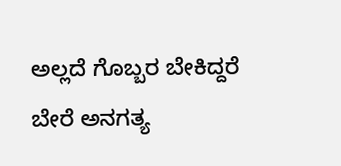ಅಲ್ಲದೆ ಗೊಬ್ಬರ ಬೇಕಿದ್ದರೆ ಬೇರೆ ಅನಗತ್ಯ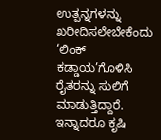ಉತ್ಪನ್ನಗಳನ್ನು ಖರೀದಿಸಲೇಬೇಕೆಂದು ‘ಲಿಂಕ್ ಕಡ್ಡಾಯ’ಗೊಳಿಸಿ ರೈತರನ್ನು ಸುಲಿಗೆ ಮಾಡುತ್ತಿದ್ದಾರೆ. ಇನ್ನಾದರೂ ಕೃಷಿ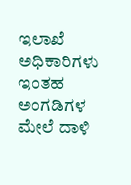ಇಲಾಖೆ ಅಧಿಕಾರಿಗಳು ಇಂತಹ ಅಂಗಡಿಗಳ ಮೇಲೆ ದಾಳಿ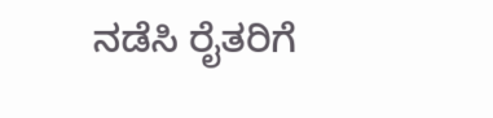ನಡೆಸಿ ರೈತರಿಗೆ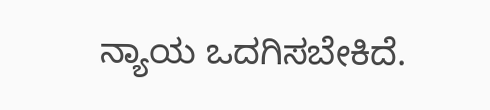ನ್ಯಾಯ ಒದಗಿಸಬೇಕಿದೆ.